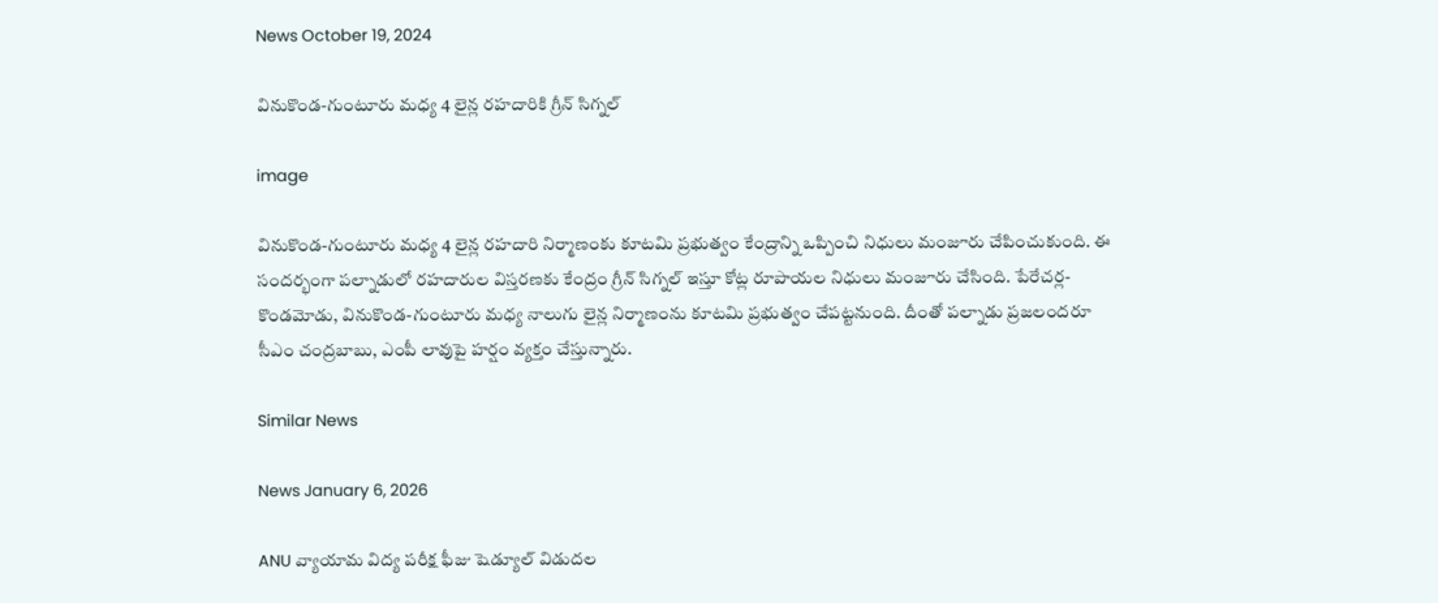News October 19, 2024

వినుకొండ-గుంటూరు మధ్య 4 లైన్ల రహదారికి గ్రీన్ సిగ్నల్

image

వినుకొండ-గుంటూరు మధ్య 4 లైన్ల రహదారి నిర్మాణంకు కూటమి ప్రభుత్వం కేంద్రాన్ని ఒప్పించి నిధులు మంజూరు చేపించుకుంది. ఈ సందర్భంగా పల్నాడులో రహదారుల విస్తరణకు కేంద్రం గ్రీన్ సిగ్నల్ ఇస్తూ కోట్ల రూపాయల నిధులు మంజూరు చేసింది. పేరేచర్ల-కొండమోడు, వినుకొండ-గుంటూరు మధ్య నాలుగు లైన్ల నిర్మాణంను కూటమి ప్రభుత్వం చేపట్టనుంది. దీంతో పల్నాడు ప్రజలందరూ సీఎం చంద్రబాబు, ఎంపీ లావుపై హర్షం వ్యక్తం చేస్తున్నారు.

Similar News

News January 6, 2026

ANU వ్యాయామ విద్య పరీక్ష ఫీజు షెడ్యూల్ విడుదల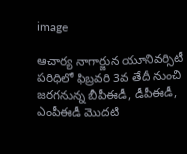image

ఆచార్య నాగార్జున యూనివర్సిటీ పరిధిలో ఫిబ్రవరి 3వ తేదీ నుంచి జరగనున్న బీపీఈడీ, డీపీఈడీ, ఎంపీఈడీ మొదటి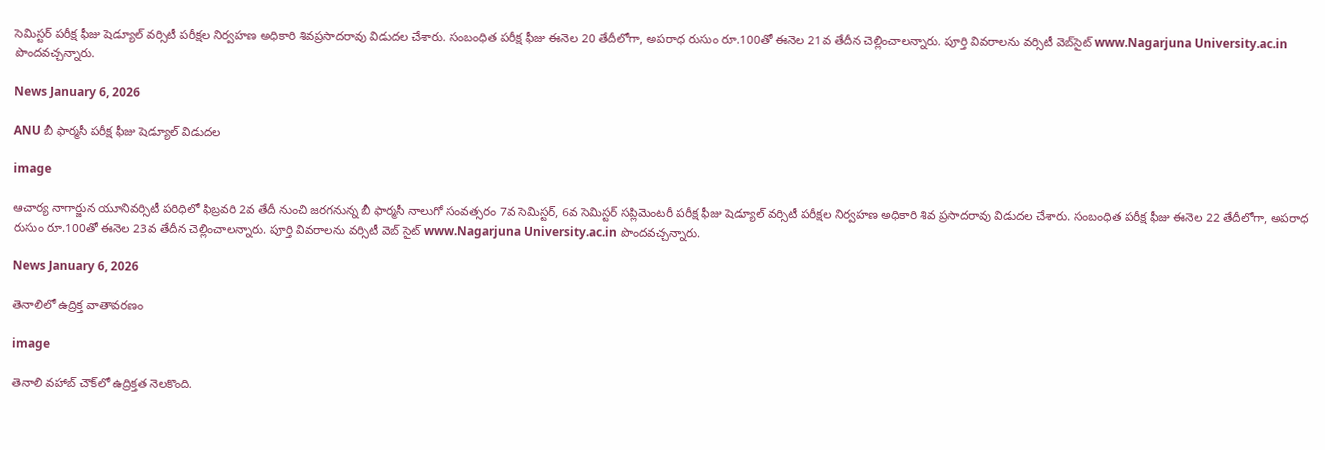సెమిస్టర్ పరీక్ష ఫీజు షెడ్యూల్ వర్సిటీ పరీక్షల నిర్వహణ అధికారి శివప్రసాదరావు విడుదల చేశారు. సంబంధిత పరీక్ష ఫీజు ఈనెల 20 తేదీలోగా, అపరాధ రుసుం రూ.100తో ఈనెల 21వ తేదీన చెల్లించాలన్నారు. పూర్తి వివరాలను వర్సిటీ వెబ్‌సైట్ www.Nagarjuna University.ac.in పొందవచ్చన్నారు.

News January 6, 2026

ANU బీ ఫార్మసీ పరీక్ష ఫీజు షెడ్యూల్ విడుదల

image

ఆచార్య నాగార్జున యూనివర్సిటీ పరిధిలో ఫిబ్రవరి 2వ తేదీ నుంచి జరగనున్న బీ ఫార్మసీ నాలుగో సంవత్సరం 7వ సెమిస్టర్, 6వ సెమిస్టర్ సప్లిమెంటరీ పరీక్ష ఫీజు షెడ్యూల్ వర్సిటీ పరీక్షల నిర్వహణ అధికారి శివ ప్రసాదరావు విడుదల చేశారు. సంబంధిత పరీక్ష ఫీజు ఈనెల 22 తేదీలోగా, అపరాధ రుసుం రూ.100తో ఈనెల 23వ తేదీన చెల్లించాలన్నారు. పూర్తి వివరాలను వర్సిటీ వెబ్ సైట్ www.Nagarjuna University.ac.in పొందవచ్చన్నారు.

News January 6, 2026

తెనాలిలో ఉద్రిక్త వాతావరణం

image

తెనాలి వహాబ్ చౌక్‌లో ఉద్రిక్తత నెలకొంది.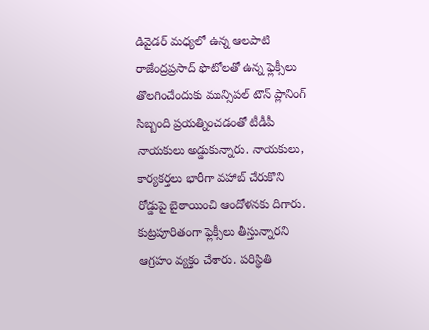డివైడర్ మధ్యలో ఉన్న ఆలపాటి రాజేంద్రప్రసాద్ ఫొటోలతో ఉన్న ఫ్లెక్సీలు తొలగించేందుకు మున్సిపల్ టౌన్ ప్లానింగ్ సిబ్బంది ప్రయత్నించడంతో టీడీపీ నాయకులు అడ్డుకున్నారు. నాయకులు, కార్యకర్తలు భారీగా వహాబ్ చేరుకొని రోడ్డుపై బైఠాయించి ఆందోళనకు దిగారు. కుట్రపూరితంగా ఫ్లెక్సీలు తీస్తున్నారని ఆగ్రహం వ్యక్తం చేశారు. పరిస్థితి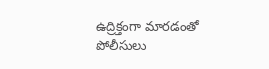ఉద్రిక్తంగా మారడంతో పోలీసులు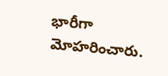భారీగా మోహరించారు.